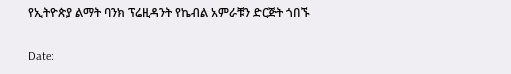የኢትዮጵያ ልማት ባንክ ፕሬዚዳንት የኬብል አምራቹን ድርጅት ጎበኙ

Date: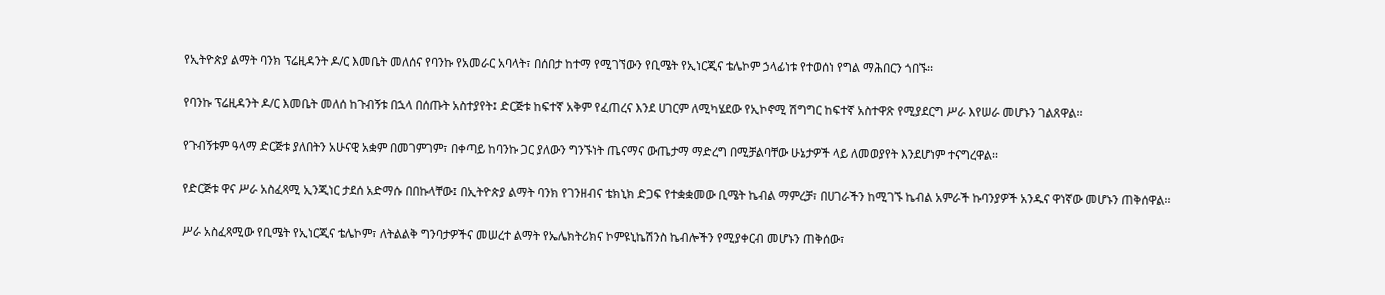የኢትዮጵያ ልማት ባንክ ፕሬዚዳንት ዶ/ር እመቤት መለሰና የባንኩ የአመራር አባላት፣ በሰበታ ከተማ የሚገኘውን የቢሜት የኢነርጂና ቴሌኮም ኃላፊነቱ የተወሰነ የግል ማሕበርን ጎበኙ፡፡

የባንኩ ፕሬዚዳንት ዶ/ር እመቤት መለሰ ከጉብኝቱ በኋላ በሰጡት አስተያየት፤ ድርጅቱ ከፍተኛ አቅም የፈጠረና እንደ ሀገርም ለሚካሄደው የኢኮኖሚ ሽግግር ከፍተኛ አስተዋጽ የሚያደርግ ሥራ እየሠራ መሆኑን ገልጸዋል፡፡

የጉብኝቱም ዓላማ ድርጅቱ ያለበትን አሁናዊ አቋም በመገምገም፣ በቀጣይ ከባንኩ ጋር ያለውን ግንኙነት ጤናማና ውጤታማ ማድረግ በሚቻልባቸው ሁኔታዎች ላይ ለመወያየት እንደሆነም ተናግረዋል፡፡

የድርጅቱ ዋና ሥራ አስፈጻሚ ኢንጂነር ታደሰ አድማሱ በበኩላቸው፤ በኢትዮጵያ ልማት ባንክ የገንዘብና ቴክኒክ ድጋፍ የተቋቋመው ቢሜት ኬብል ማምረቻ፣ በሀገራችን ከሚገኙ ኬብል አምራች ኩባንያዎች አንዱና ዋነኛው መሆኑን ጠቅሰዋል፡፡

ሥራ አስፈጻሚው የቢሜት የኢነርጂና ቴሌኮም፣ ለትልልቅ ግንባታዎችና መሠረተ ልማት የኤሌክትሪክና ኮምዩኒኬሽንስ ኬብሎችን የሚያቀርብ መሆኑን ጠቅሰው፣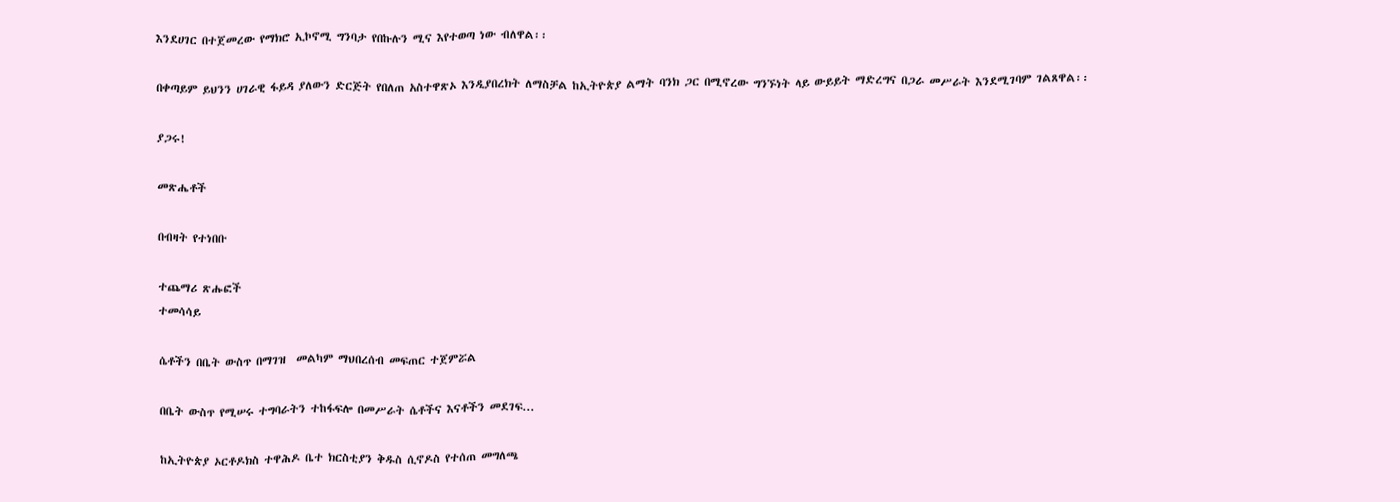እንደሀገር በተጀመረው የማክሮ ኢኮኖሚ ግንባታ የበኩሉን ሚና እየተወጣ ነው ብለዋል፡፡

በቀጣይም ይህንን ሀገራዊ ፋይዳ ያለውን ድርጅት የበለጠ አስተዋጽኦ እንዲያበረክት ለማስቻል ከኢትዮጵያ ልማት ባንክ ጋር በሚኖረው ግንኙነት ላይ ውይይት ማድረግና በጋራ መሥራት እንደሚገባም ገልጸዋል፡፡

ያጋሩ!

መጽሔቶች

በብዛት የተነበቡ

ተጨማሪ ጽሑፎች
ተመሳሳይ

ሴቶችን በቤት ውስጥ በማገዝ  መልካም ማህበረሰብ መፍጠር ተጀምሯል

በቤት ውስጥ የሚሠሩ ተግባራትን ተከፋፍሎ በመሥራት ሴቶችና እናቶችን መደገፍ...

ከኢትዮጵያ ኦርቶዶክስ ተዋሕዶ ቤተ ክርስቲያን ቅዱስ ሲኖዶስ የተሰጠ መግለጫ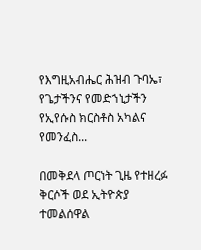የእግዚአብሔር ሕዝብ ጉባኤ፣ የጌታችንና የመድኀኒታችን የኢየሱስ ክርስቶስ አካልና የመንፈስ...

በመቅደላ ጦርነት ጊዜ የተዘረፉ ቅርሶች ወደ ኢትዮጵያ ተመልሰዋል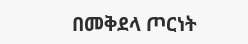በመቅደላ ጦርነት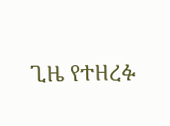ጊዜ የተዘረፉ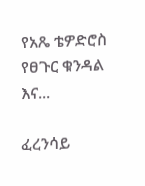የአጼ ቴዎድሮስ የፀጉር ቁንዳል እና...

ፈረንሳይ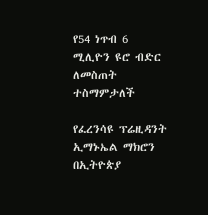የ54 ነጥብ 6 ሚሊዮን ዩሮ ብድር ለመስጠት ተስማምታለች

የፈረንሳዩ ፕሬዚዳንት ኢማኑኤል ማክሮን በኢትዮጵያ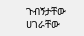ጉብኝታቸው ሀገራቸው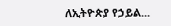ለኢትዮጵያ የኃይል...